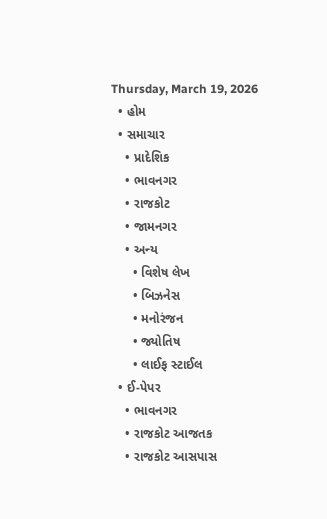Thursday, March 19, 2026
  • હોમ
  • સમાચાર
    • પ્રાદેશિક
    • ભાવનગર
    • રાજકોટ
    • જામનગર
    • અન્ય
      • વિશેષ લેખ
      • બિઝનેસ
      • મનોરંજન
      • જ્યોતિષ
      • લાઈફ સ્ટાઈલ
  • ઈ-પેપર
    • ભાવનગર
    • રાજકોટ આજતક
    • રાજકોટ આસપાસ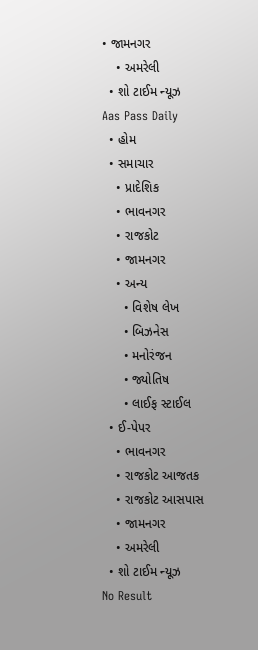• જામનગર
    • અમરેલી
  • શો ટાઈમ ન્યૂઝ
Aas Pass Daily
  • હોમ
  • સમાચાર
    • પ્રાદેશિક
    • ભાવનગર
    • રાજકોટ
    • જામનગર
    • અન્ય
      • વિશેષ લેખ
      • બિઝનેસ
      • મનોરંજન
      • જ્યોતિષ
      • લાઈફ સ્ટાઈલ
  • ઈ-પેપર
    • ભાવનગર
    • રાજકોટ આજતક
    • રાજકોટ આસપાસ
    • જામનગર
    • અમરેલી
  • શો ટાઈમ ન્યૂઝ
No Result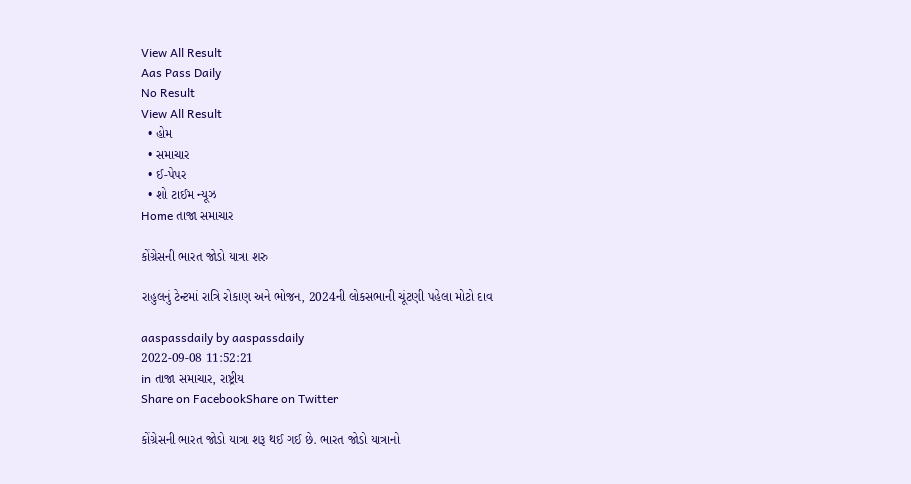View All Result
Aas Pass Daily
No Result
View All Result
  • હોમ
  • સમાચાર
  • ઈ-પેપર
  • શો ટાઈમ ન્યૂઝ
Home તાજા સમાચાર

કોંગ્રેસની ભારત જોડો યાત્રા શરુ

રાહુલનું ટેન્ટમાં રાત્રિ રોકાણ અને ભોજન, 2024ની લોકસભાની ચૂંટણી પહેલા મોટો દાવ

aaspassdaily by aaspassdaily
2022-09-08 11:52:21
in તાજા સમાચાર, રાષ્ટ્રીય
Share on FacebookShare on Twitter

કોંગ્રેસની ભારત જોડો યાત્રા શરૂ થઈ ગઈ છે. ભારત જોડો યાત્રાનો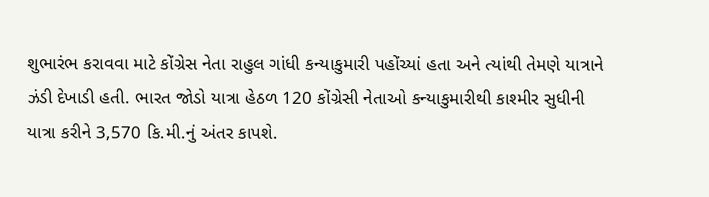શુભારંભ કરાવવા માટે કોંગ્રેસ નેતા રાહુલ ગાંધી કન્યાકુમારી પહોંચ્યાં હતા અને ત્યાંથી તેમણે યાત્રાને ઝંડી દેખાડી હતી. ભારત જોડો યાત્રા હેઠળ 120 કોંગ્રેસી નેતાઓ કન્યાકુમારીથી કાશ્મીર સુધીની યાત્રા કરીને 3,570 કિ.મી.નું અંતર કાપશે.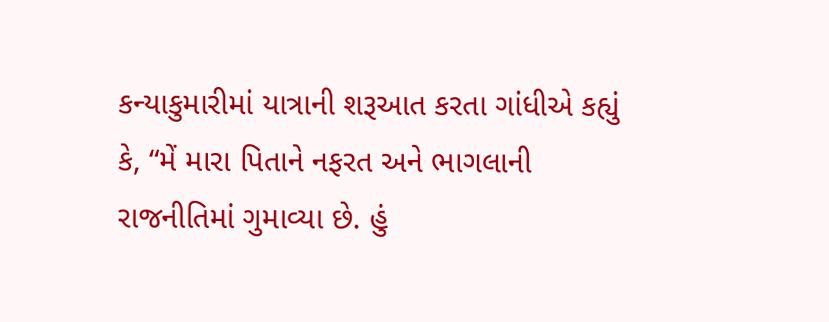કન્યાકુમારીમાં યાત્રાની શરૂઆત કરતા ગાંધીએ કહ્યું કે, “મેં મારા પિતાને નફરત અને ભાગલાની રાજનીતિમાં ગુમાવ્યા છે. હું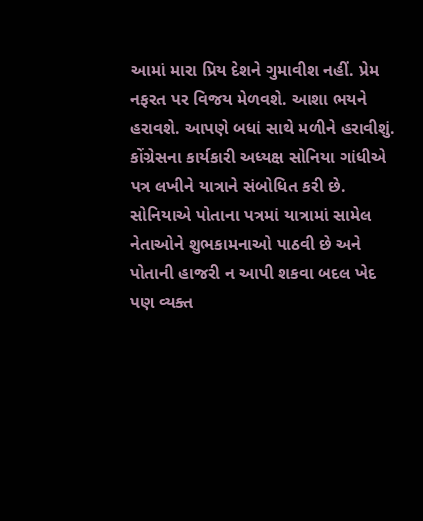આમાં મારા પ્રિય દેશને ગુમાવીશ નહીં. પ્રેમ નફરત પર વિજય મેળવશે. આશા ભયને હરાવશે. આપણે બધાં સાથે મળીને હરાવીશું.
કોંગ્રેસના કાર્યકારી અધ્યક્ષ સોનિયા ગાંધીએ પત્ર લખીને યાત્રાને સંબોધિત કરી છે. સોનિયાએ પોતાના પત્રમાં યાત્રામાં સામેલ નેતાઓને શુભકામનાઓ પાઠવી છે અને પોતાની હાજરી ન આપી શકવા બદલ ખેદ પણ વ્યક્ત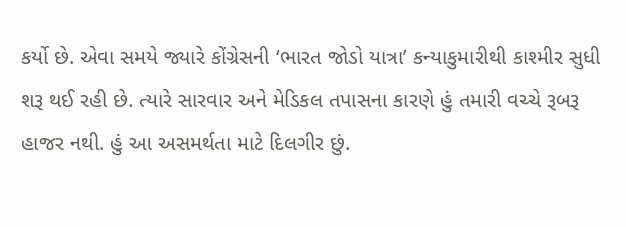કર્યો છે. એવા સમયે જ્યારે કોંગ્રેસની ‘ભારત જોડો યાત્રા’ કન્યાકુમારીથી કાશ્મીર સુધી શરૂ થઈ રહી છે. ત્યારે સારવાર અને મેડિકલ તપાસના કારણે હું તમારી વચ્ચે રૂબરૂ હાજર નથી. હું આ અસમર્થતા માટે દિલગીર છું.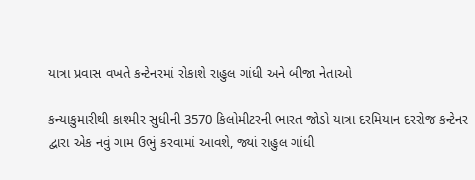યાત્રા પ્રવાસ વખતે કન્ટેનરમાં રોકાશે રાહુલ ગાંધી અને બીજા નેતાઓ

કન્યાકુમારીથી કાશ્મીર સુધીની 3570 કિલોમીટરની ભારત જોડો યાત્રા દરમિયાન દરરોજ કન્ટેનર દ્વારા એક નવું ગામ ઉભું કરવામાં આવશે, જ્યાં રાહુલ ગાંધી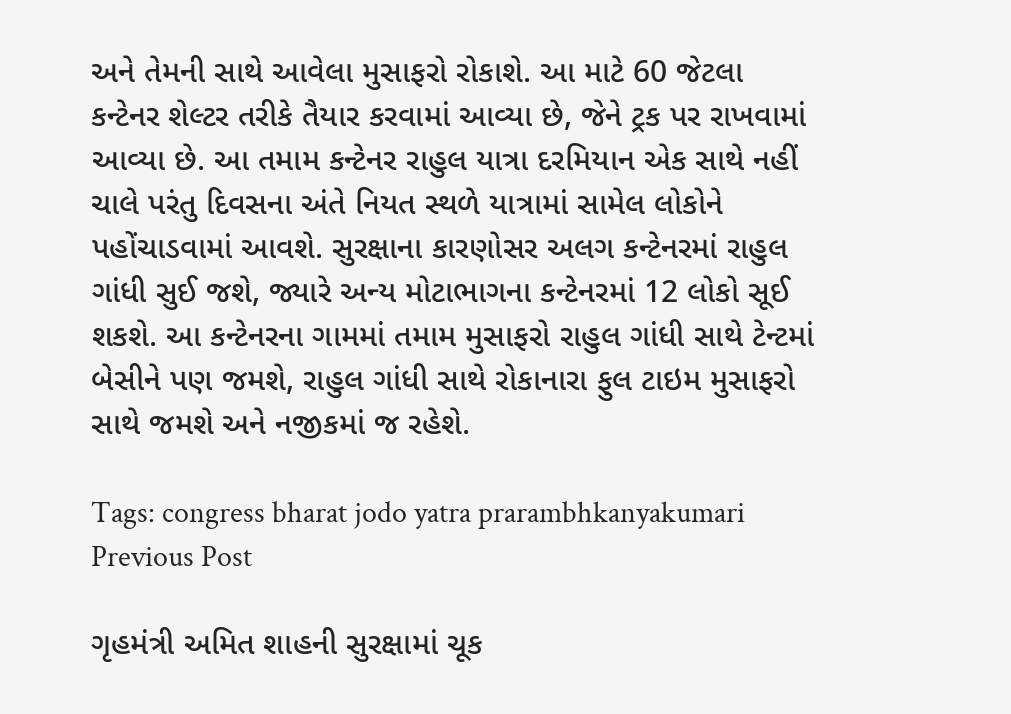અને તેમની સાથે આવેલા મુસાફરો રોકાશે. આ માટે 60 જેટલા કન્ટેનર શેલ્ટર તરીકે તૈયાર કરવામાં આવ્યા છે, જેને ટ્રક પર રાખવામાં આવ્યા છે. આ તમામ કન્ટેનર રાહુલ યાત્રા દરમિયાન એક સાથે નહીં ચાલે પરંતુ દિવસના અંતે નિયત સ્થળે યાત્રામાં સામેલ લોકોને પહોંચાડવામાં આવશે. સુરક્ષાના કારણોસર અલગ કન્ટેનરમાં રાહુલ ગાંધી સુઈ જશે, જ્યારે અન્ય મોટાભાગના કન્ટેનરમાં 12 લોકો સૂઈ શકશે. આ કન્ટેનરના ગામમાં તમામ મુસાફરો રાહુલ ગાંધી સાથે ટેન્ટમાં બેસીને પણ જમશે, રાહુલ ગાંધી સાથે રોકાનારા ફુલ ટાઇમ મુસાફરો સાથે જમશે અને નજીકમાં જ રહેશે.

Tags: congress bharat jodo yatra prarambhkanyakumari
Previous Post

ગૃહમંત્રી અમિત શાહની સુરક્ષામાં ચૂક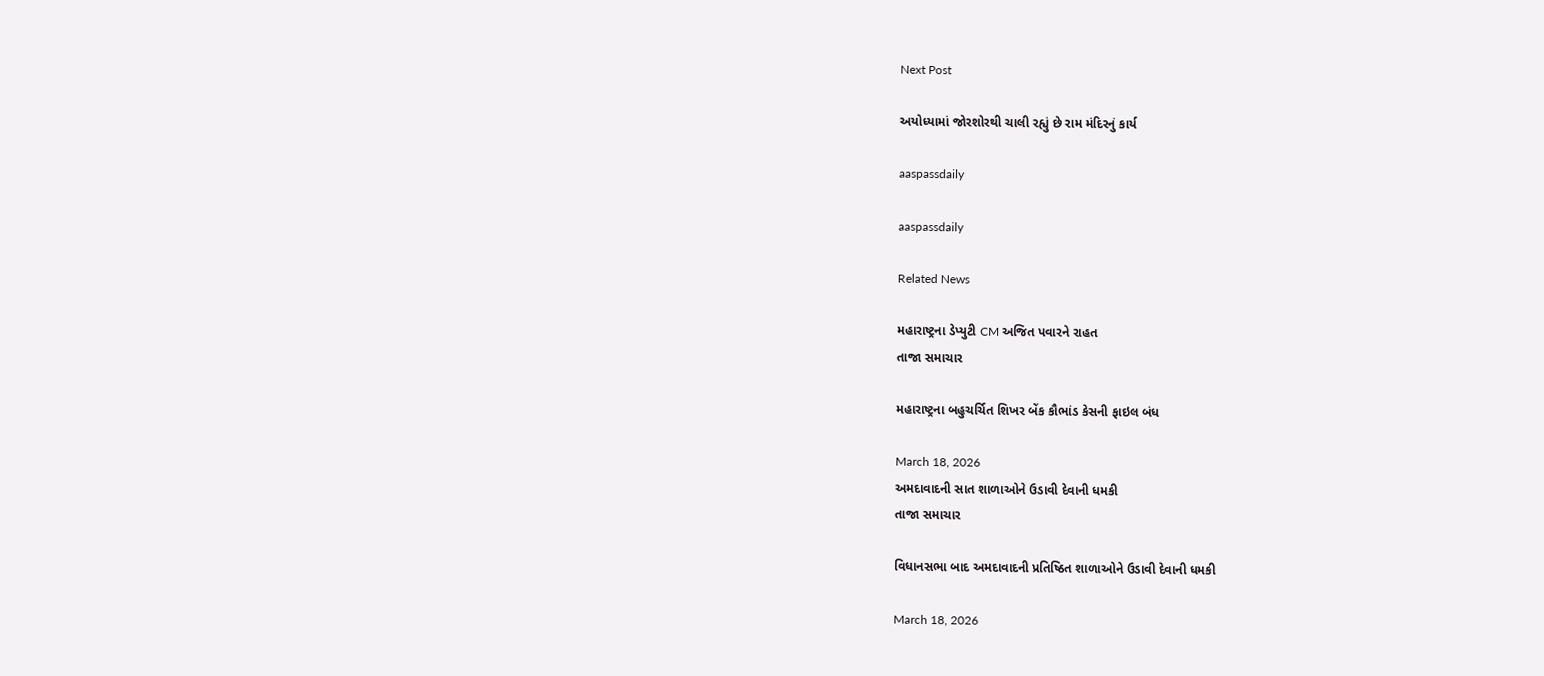Next Post

અયોધ્યામાં જોરશોરથી ચાલી રહ્યું છે રામ મંદિરનું કાર્ય

aaspassdaily

aaspassdaily

Related News

મહારાષ્ટ્રના ડેપ્યુટી CM અજિત પવારને રાહત
તાજા સમાચાર

મહારાષ્ટ્રના બહુચર્ચિત શિખર બેંક કૌભાંડ કેસની ફાઇલ બંધ

March 18, 2026
અમદાવાદની સાત શાળાઓને ઉડાવી દેવાની ધમકી
તાજા સમાચાર

વિધાનસભા બાદ અમદાવાદની પ્રતિષ્ઠિત શાળાઓને ઉડાવી દેવાની ધમકી

March 18, 2026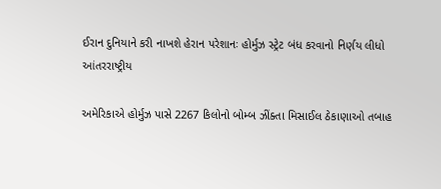ઈરાન દુનિયાને કરી નાખશે હેરાન પરેશાનઃ હોર્મુઝ સ્ટ્રેટ બંધ કરવાનો નિર્ણય લીધો
આંતરરાષ્ટ્રીય

અમેરિકાએ હોર્મુઝ પાસે 2267 કિલોનો બોમ્બ ઝીંક્તા મિસાઈલ ઠેકાણાઓ તબાહ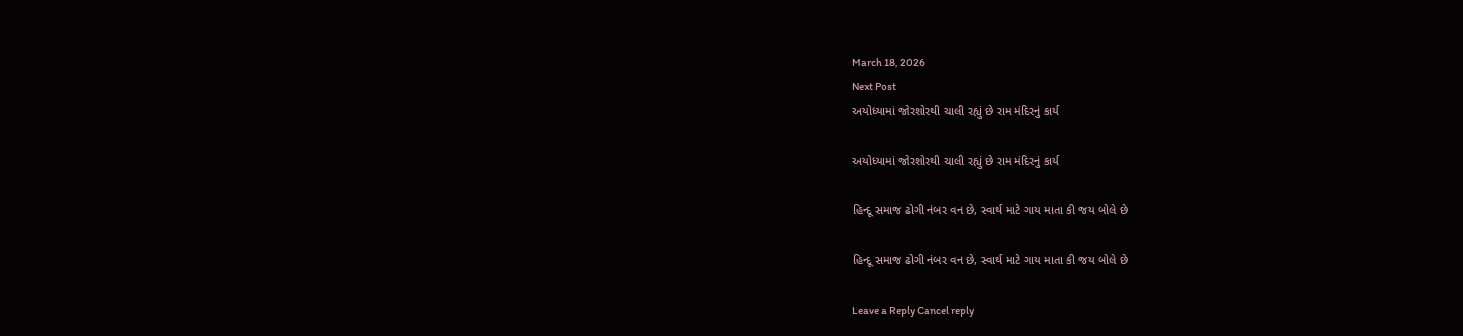March 18, 2026
Next Post
અયોધ્યામાં જોરશોરથી ચાલી રહ્યું છે રામ મંદિરનું કાર્ય

અયોધ્યામાં જોરશોરથી ચાલી રહ્યું છે રામ મંદિરનું કાર્ય

હિન્દૂ સમાજ ઢોગી નંબર વન છે, સ્વાર્થ માટે ગાય માતા કી જય બોલે છે

હિન્દૂ સમાજ ઢોગી નંબર વન છે, સ્વાર્થ માટે ગાય માતા કી જય બોલે છે

Leave a Reply Cancel reply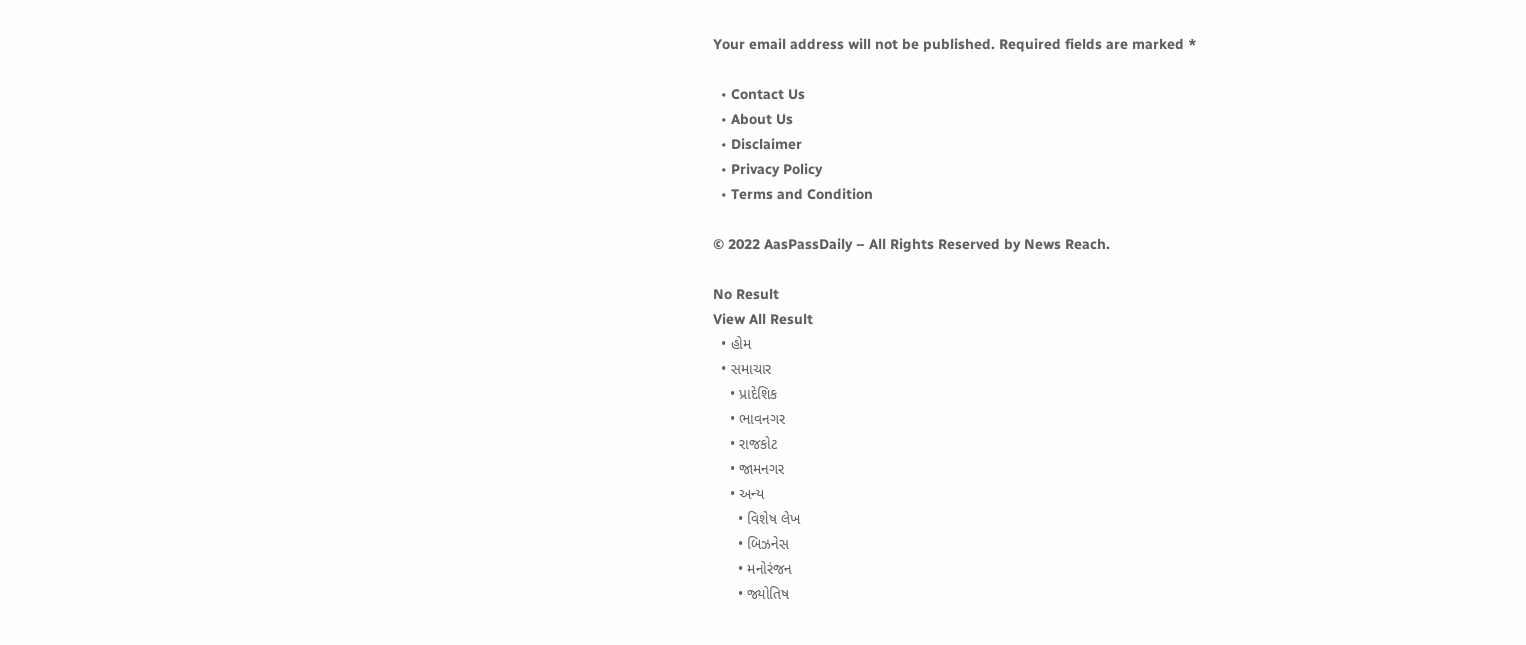Your email address will not be published. Required fields are marked *

  • Contact Us
  • About Us
  • Disclaimer
  • Privacy Policy
  • Terms and Condition

© 2022 AasPassDaily – All Rights Reserved by News Reach.

No Result
View All Result
  • હોમ
  • સમાચાર
    • પ્રાદેશિક
    • ભાવનગર
    • રાજકોટ
    • જામનગર
    • અન્ય
      • વિશેષ લેખ
      • બિઝનેસ
      • મનોરંજન
      • જ્યોતિષ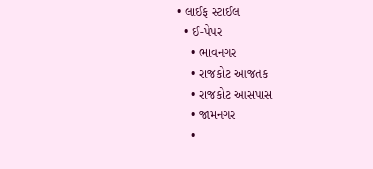• લાઈફ સ્ટાઈલ
  • ઈ-પેપર
    • ભાવનગર
    • રાજકોટ આજતક
    • રાજકોટ આસપાસ
    • જામનગર
    •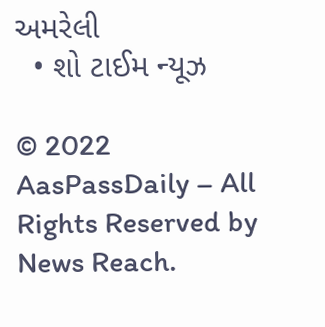અમરેલી
  • શો ટાઈમ ન્યૂઝ

© 2022 AasPassDaily – All Rights Reserved by News Reach.